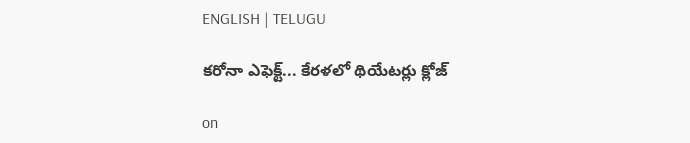ENGLISH | TELUGU

కరోనా ఎఫెక్ట్‌... కేరళలో థియేటర్లు క్లోజ్‌

on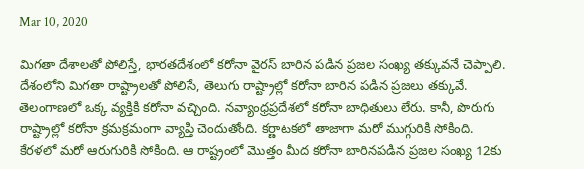Mar 10, 2020

మిగతా దేశాలతో పోలిస్తే, భారతదేశంలో కరోనా వైరస్‌ బారిన పడిన ప్రజల సంఖ్య తక్కువనే చెప్పాలి. దేశంలోని మిగతా రాష్ట్రాలతో పోలిసే, తెలుగు రాష్ట్రాల్లో కరోనా బారిన పడిన ప్రజలు తక్కువే. తెలంగాణలో ఒక్క వ్యక్తికి కరోనా వచ్చింది. నవ్యాంధ్రప్రదేశలో కరోనా బాధితులు లేరు. కానీ, పొరుగు రాష్ట్రాల్లో కరోనా క్రమక్రమంగా వ్యాప్తి చెందుతోంది. కర్ణాటకలో తాజాగా మరో ముగ్గురికి సోకింది. కేరళలో మరో ఆరుగురికి సోకింది. ఆ రాష్ట్రంలో మొత్తం మీద కరోనా బారినపడిన ప్రజల సంఖ్య 12కు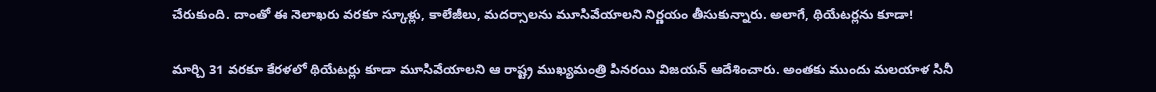చేరుకుంది. దాంతో ఈ నెలాఖరు వరకూ స్కూళ్లు, కాలేజీలు, మదర్సాలను మూసివేయాలని నిర్ణయం తీసుకున్నారు. అలాగే, థియేటర్లను కూడా!

మార్చి 31 వరకూ కేరళలో థియేటర్లు కూడా మూసివేయాలని ఆ రాష్ట్ర ముఖ్యమంత్రి పినరయి విజయన్‌ ఆదేశించారు. అంతకు ముందు మలయాళ సినీ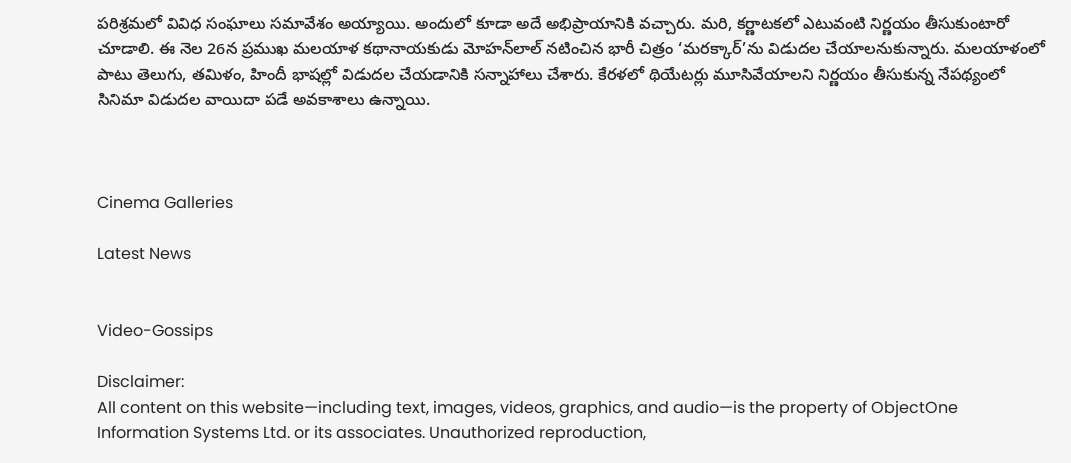పరిశ్రమలో వివిధ సంఘాలు సమావేశం అయ్యాయి. అందులో కూడా అదే అభిప్రాయానికి వచ్చారు. మరి, కర్ణాటకలో ఎటువంటి నిర్ణయం తీసుకుంటారో చూడాలి. ఈ నెల 26న ప్రముఖ మలయాళ కథానాయకుడు మోహన్‌లాల్‌ నటించిన భారీ చిత్రం ‘మరక్కార్‌’ను విడుదల చేయాలనుకున్నారు. మలయాళంలో పాటు తెలుగు, తమిళం, హిందీ భాషల్లో విడుదల చేయడానికి సన్నాహాలు చేశారు. కేరళలో థియేటర్లు మూసివేయాలని నిర్ణయం తీసుకున్న నేపథ్యంలో సినిమా విడుదల వాయిదా పడే అవకాశాలు ఉన్నాయి.



Cinema Galleries

Latest News


Video-Gossips

Disclaimer:
All content on this website—including text, images, videos, graphics, and audio—is the property of ObjectOne Information Systems Ltd. or its associates. Unauthorized reproduction,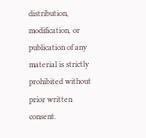distribution, modification, or publication of any material is strictly prohibited without prior written consent.